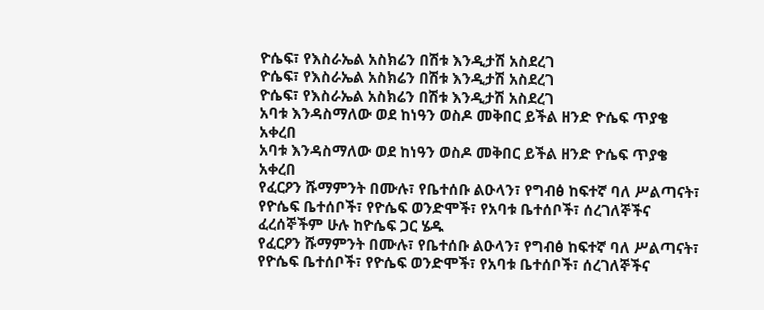ዮሴፍ፣ የእስራኤል አስክሬን በሽቱ እንዲታሽ አስደረገ
ዮሴፍ፣ የእስራኤል አስክሬን በሽቱ እንዲታሽ አስደረገ
ዮሴፍ፣ የእስራኤል አስክሬን በሽቱ እንዲታሽ አስደረገ
አባቱ እንዳስማለው ወደ ከነዓን ወስዶ መቅበር ይችል ዘንድ ዮሴፍ ጥያቄ አቀረበ
አባቱ እንዳስማለው ወደ ከነዓን ወስዶ መቅበር ይችል ዘንድ ዮሴፍ ጥያቄ አቀረበ
የፈርዖን ሹማምንት በሙሉ፣ የቤተሰቡ ልዑላን፣ የግብፅ ከፍተኛ ባለ ሥልጣናት፣ የዮሴፍ ቤተሰቦች፣ የዮሴፍ ወንድሞች፣ የአባቱ ቤተሰቦች፣ ሰረገለኞችና ፈረሰኞችም ሁሉ ከዮሴፍ ጋር ሄዱ
የፈርዖን ሹማምንት በሙሉ፣ የቤተሰቡ ልዑላን፣ የግብፅ ከፍተኛ ባለ ሥልጣናት፣ የዮሴፍ ቤተሰቦች፣ የዮሴፍ ወንድሞች፣ የአባቱ ቤተሰቦች፣ ሰረገለኞችና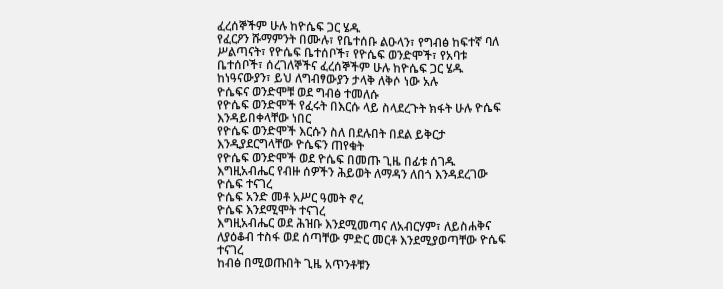ፈረሰኞችም ሁሉ ከዮሴፍ ጋር ሄዱ
የፈርዖን ሹማምንት በሙሉ፣ የቤተሰቡ ልዑላን፣ የግብፅ ከፍተኛ ባለ ሥልጣናት፣ የዮሴፍ ቤተሰቦች፣ የዮሴፍ ወንድሞች፣ የአባቱ ቤተሰቦች፣ ሰረገለኞችና ፈረሰኞችም ሁሉ ከዮሴፍ ጋር ሄዱ
ከነዓናውያን፣ ይህ ለግብፃውያን ታላቅ ለቅሶ ነው አሉ
ዮሴፍና ወንድሞቹ ወደ ግብፅ ተመለሱ
የዮሴፍ ወንድሞች የፈሩት በእርሱ ላይ ስላደረጉት ክፋት ሁሉ ዮሴፍ እንዳይበቀላቸው ነበር
የዮሴፍ ወንድሞች እርሱን ስለ በደሉበት በደል ይቅርታ እንዲያደርግላቸው ዮሴፍን ጠየቁት
የዮሴፍ ወንድሞች ወደ ዮሴፍ በመጡ ጊዜ በፊቱ ሰገዱ
እግዚአብሔር የብዙ ሰዎችን ሕይወት ለማዳን ለበጎ እንዳደረገው ዮሴፍ ተናገረ
ዮሴፍ አንድ መቶ አሥር ዓመት ኖረ
ዮሴፍ እንደሚሞት ተናገረ
እግዚአብሔር ወደ ሕዝቡ እንደሚመጣና ለአብርሃም፣ ለይስሐቅና ለያዕቆብ ተስፋ ወደ ሰጣቸው ምድር መርቶ እንደሚያወጣቸው ዮሴፍ ተናገረ
ከብፅ በሚወጡበት ጊዜ አጥንቶቹን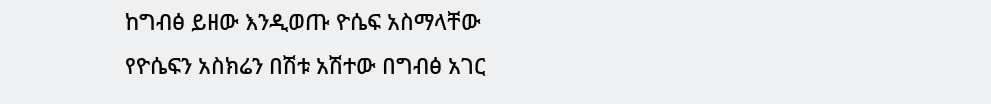ከግብፅ ይዘው እንዲወጡ ዮሴፍ አስማላቸው
የዮሴፍን አስክሬን በሽቱ አሽተው በግብፅ አገር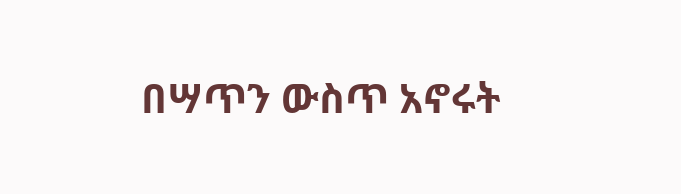በሣጥን ውስጥ አኖሩት